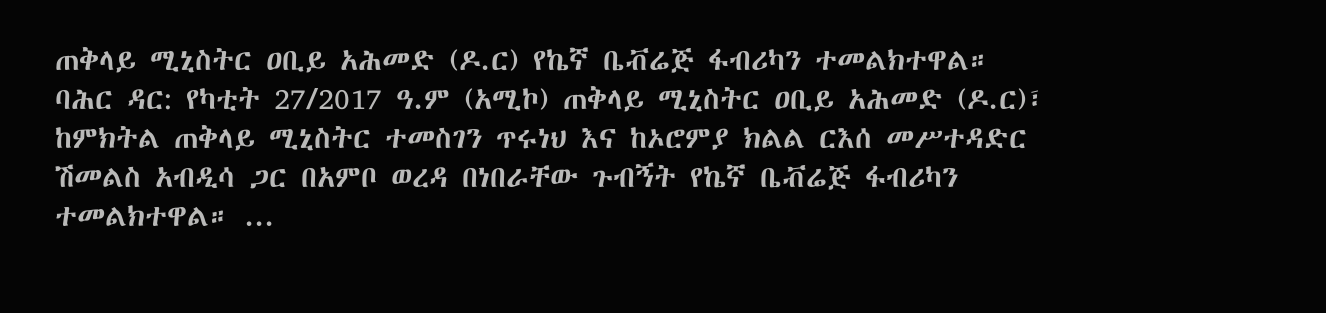ጠቅላይ ሚኒስትር ዐቢይ አሕመድ (ዶ.ር) የኬኛ ቤቭሬጅ ፋብሪካን ተመልክተዋል።
ባሕር ዳር: የካቲት 27/2017 ዓ.ም (አሚኮ) ጠቅላይ ሚኒስትር ዐቢይ አሕመድ (ዶ.ር)፣ ከምክትል ጠቅላይ ሚኒስትር ተመስገን ጥሩነህ እና ከኦሮምያ ክልል ርእሰ መሥተዳድር ሽመልስ አብዲሳ ጋር በአምቦ ወረዳ በነበራቸው ጉብኝት የኬኛ ቤቭሬጅ ፋብሪካን ተመልክተዋል። ...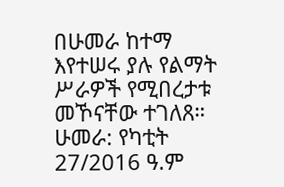በሁመራ ከተማ እየተሠሩ ያሉ የልማት ሥራዎች የሚበረታቱ መኾናቸው ተገለጸ።
ሁመራ: የካቲት 27/2016 ዓ.ም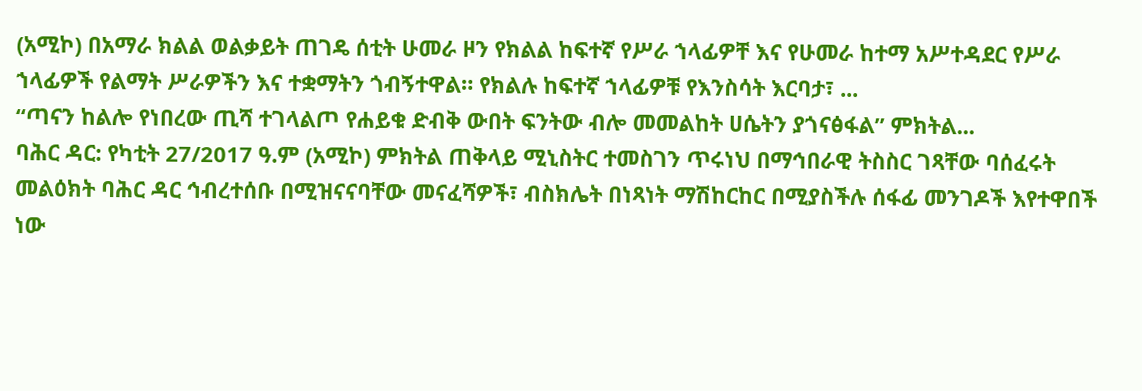(አሚኮ) በአማራ ክልል ወልቃይት ጠገዴ ሰቲት ሁመራ ዞን የክልል ከፍተኛ የሥራ ኀላፊዎቸ እና የሁመራ ከተማ አሥተዳደር የሥራ ኀላፊዎች የልማት ሥራዎችን እና ተቋማትን ጎብኝተዋል። የክልሉ ከፍተኛ ኀላፊዎቹ የእንስሳት እርባታ፣ ...
“ጣናን ከልሎ የነበረው ጢሻ ተገላልጦ የሐይቁ ድብቅ ውበት ፍንትው ብሎ መመልከት ሀሴትን ያጎናፅፋል” ምክትል...
ባሕር ዳር: የካቲት 27/2017 ዓ.ም (አሚኮ) ምክትል ጠቅላይ ሚኒስትር ተመስገን ጥሩነህ በማኅበራዊ ትስስር ገጻቸው ባሰፈሩት መልዕክት ባሕር ዳር ኅብረተሰቡ በሚዝናናባቸው መናፈሻዎች፣ ብስክሌት በነጻነት ማሽከርከር በሚያስችሉ ሰፋፊ መንገዶች እየተዋበች ነው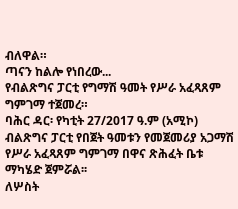ብለዋል።
ጣናን ከልሎ የነበረው...
የብልጽግና ፓርቲ የግማሽ ዓመት የሥራ አፈጻጸም ግምገማ ተጀመረ።
ባሕር ዳር፡ የካቲት 27/2017 ዓ.ም (አሚኮ) ብልጽግና ፓርቲ የበጀት ዓመቱን የመጀመሪያ አጋማሽ የሥራ አፈጻጸም ግምገማ በዋና ጽሕፈት ቤቱ ማካሄድ ጀምሯል፡፡
ለሦስት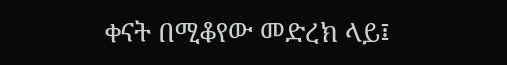ቀናት በሚቆየው መድረክ ላይ፤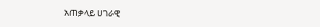አጠቃላይ ሀገራዊ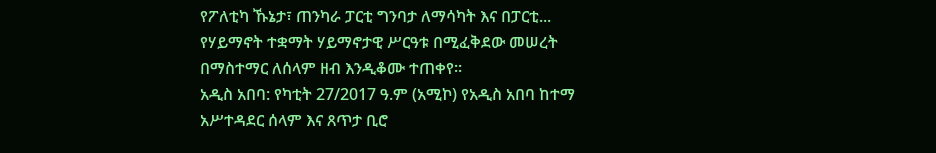የፖለቲካ ኹኔታ፣ ጠንካራ ፓርቲ ግንባታ ለማሳካት እና በፓርቲ...
የሃይማኖት ተቋማት ሃይማኖታዊ ሥርዓቱ በሚፈቅደው መሠረት በማስተማር ለሰላም ዘብ እንዲቆሙ ተጠቀየ።
አዲስ አበባ: የካቲት 27/2017 ዓ.ም (አሚኮ) የአዲስ አበባ ከተማ አሥተዳደር ሰላም እና ጸጥታ ቢሮ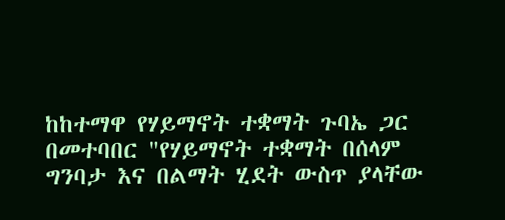ከከተማዋ የሃይማኖት ተቋማት ጉባኤ ጋር በመተባበር "የሃይማኖት ተቋማት በሰላም ግንባታ እና በልማት ሂደት ውስጥ ያላቸው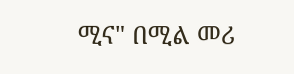ሚና" በሚል መሪ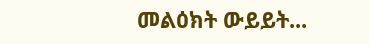መልዕክት ውይይት...